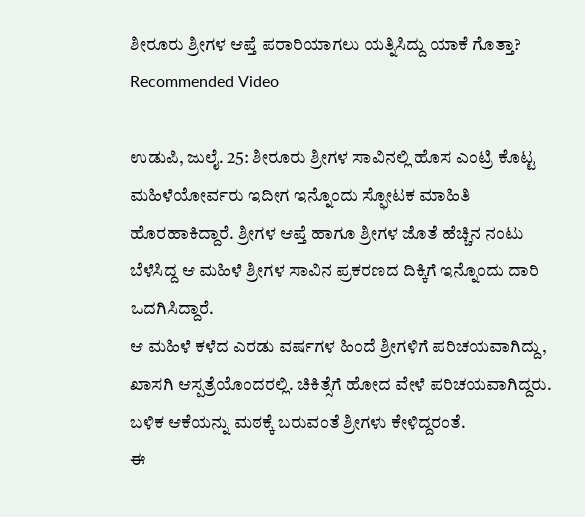ಶೀರೂರು ಶ್ರೀಗಳ ಆಪ್ತೆ ಪರಾರಿಯಾಗಲು ಯತ್ನಿಸಿದ್ದು ಯಾಕೆ ಗೊತ್ತಾ?
Recommended Video

ಉಡುಪಿ, ಜುಲೈ. 25: ಶೀರೂರು ಶ್ರೀಗಳ ಸಾವಿನಲ್ಲಿ ಹೊಸ ಎಂಟ್ರಿ ಕೊಟ್ಟ ಮಹಿಳೆಯೋರ್ವರು ಇದೀಗ ಇನ್ನೊಂದು ಸ್ಫೋಟಕ ಮಾಹಿತಿ ಹೊರಹಾಕಿದ್ದಾರೆ. ಶ್ರೀಗಳ ಆಪ್ತೆ ಹಾಗೂ ಶ್ರೀಗಳ ಜೊತೆ ಹೆಚ್ಚಿನ ನಂಟು ಬೆಳೆಸಿದ್ದ ಆ ಮಹಿಳೆ ಶ್ರೀಗಳ ಸಾವಿನ ಪ್ರಕರಣದ ದಿಕ್ಕಿಗೆ ಇನ್ನೊಂದು ದಾರಿ ಒದಗಿಸಿದ್ದಾರೆ.
ಆ ಮಹಿಳೆ ಕಳೆದ ಎರಡು ವರ್ಷಗಳ ಹಿಂದೆ ಶ್ರೀಗಳಿಗೆ ಪರಿಚಯವಾಗಿದ್ದು, ಖಾಸಗಿ ಆಸ್ಪತ್ರೆಯೊಂದರಲ್ಲಿ. ಚಿಕಿತ್ಸೆಗೆ ಹೋದ ವೇಳೆ ಪರಿಚಯವಾಗಿದ್ದರು. ಬಳಿಕ ಆಕೆಯನ್ನು ಮಠಕ್ಕೆ ಬರುವಂತೆ ಶ್ರೀಗಳು ಕೇಳಿದ್ದರಂತೆ.
ಈ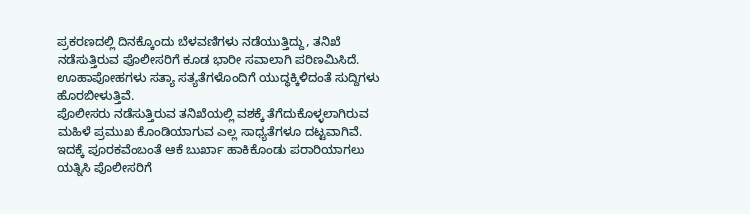ಪ್ರಕರಣದಲ್ಲಿ ದಿನಕ್ಕೊಂದು ಬೆಳವಣಿಗಳು ನಡೆಯುತ್ತಿದ್ದು, ತನಿಖೆ ನಡೆಸುತ್ತಿರುವ ಪೊಲೀಸರಿಗೆ ಕೂಡ ಭಾರೀ ಸವಾಲಾಗಿ ಪರಿಣಮಿಸಿದೆ. ಊಹಾಪೋಹಗಳು ಸತ್ಯಾ ಸತ್ಯತೆಗಳೊಂದಿಗೆ ಯುದ್ಧಕ್ಕಿಳಿದಂತೆ ಸುದ್ದಿಗಳು ಹೊರಬೀಳುತ್ತಿವೆ.
ಪೊಲೀಸರು ನಡೆಸುತ್ತಿರುವ ತನಿಖೆಯಲ್ಲಿ ವಶಕ್ಕೆ ತೆಗೆದುಕೊಳ್ಳಲಾಗಿರುವ ಮಹಿಳೆ ಪ್ರಮುಖ ಕೊಂಡಿಯಾಗುವ ಎಲ್ಲ ಸಾಧ್ಯತೆಗಳೂ ದಟ್ಟವಾಗಿವೆ. ಇದಕ್ಕೆ ಪೂರಕವೆಂಬಂತೆ ಆಕೆ ಬುರ್ಖಾ ಹಾಕಿಕೊಂಡು ಪರಾರಿಯಾಗಲು ಯತ್ನಿಸಿ ಪೊಲೀಸರಿಗೆ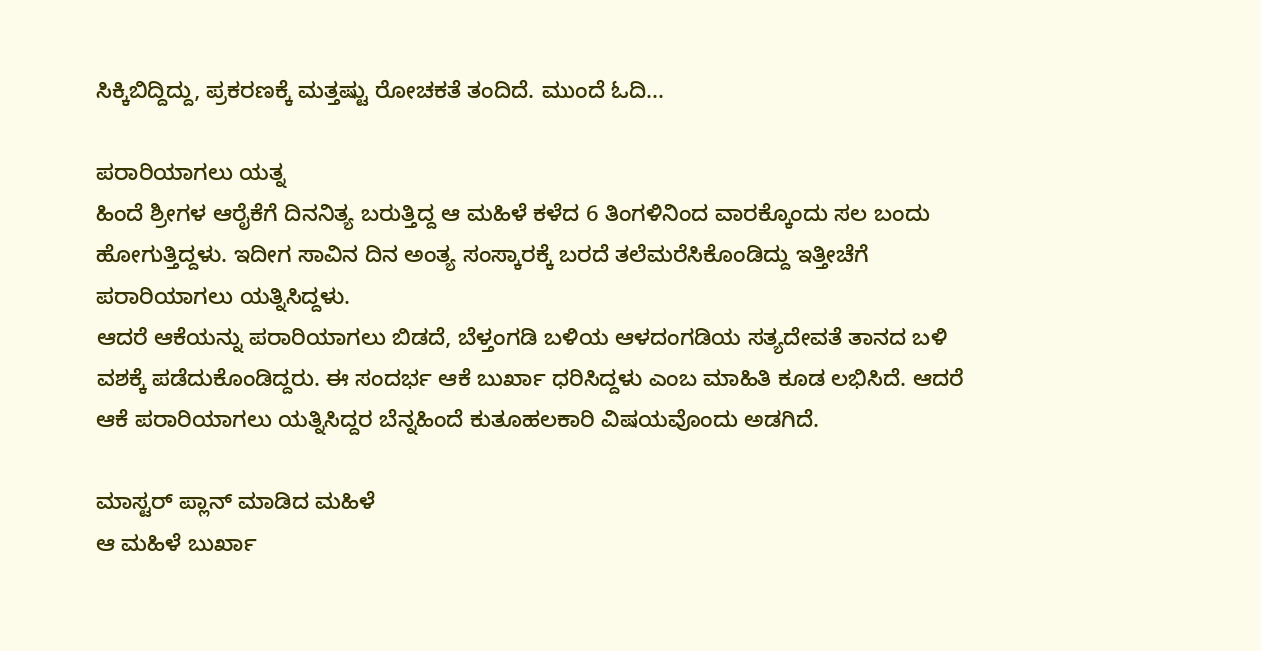ಸಿಕ್ಕಿಬಿದ್ದಿದ್ದು, ಪ್ರಕರಣಕ್ಕೆ ಮತ್ತಷ್ಟು ರೋಚಕತೆ ತಂದಿದೆ. ಮುಂದೆ ಓದಿ...

ಪರಾರಿಯಾಗಲು ಯತ್ನ
ಹಿಂದೆ ಶ್ರೀಗಳ ಆರೈಕೆಗೆ ದಿನನಿತ್ಯ ಬರುತ್ತಿದ್ದ ಆ ಮಹಿಳೆ ಕಳೆದ 6 ತಿಂಗಳಿನಿಂದ ವಾರಕ್ಕೊಂದು ಸಲ ಬಂದು ಹೋಗುತ್ತಿದ್ದಳು. ಇದೀಗ ಸಾವಿನ ದಿನ ಅಂತ್ಯ ಸಂಸ್ಕಾರಕ್ಕೆ ಬರದೆ ತಲೆಮರೆಸಿಕೊಂಡಿದ್ದು ಇತ್ತೀಚೆಗೆ ಪರಾರಿಯಾಗಲು ಯತ್ನಿಸಿದ್ದಳು.
ಆದರೆ ಆಕೆಯನ್ನು ಪರಾರಿಯಾಗಲು ಬಿಡದೆ, ಬೆಳ್ತಂಗಡಿ ಬಳಿಯ ಆಳದಂಗಡಿಯ ಸತ್ಯದೇವತೆ ತಾನದ ಬಳಿ ವಶಕ್ಕೆ ಪಡೆದುಕೊಂಡಿದ್ದರು. ಈ ಸಂದರ್ಭ ಆಕೆ ಬುರ್ಖಾ ಧರಿಸಿದ್ದಳು ಎಂಬ ಮಾಹಿತಿ ಕೂಡ ಲಭಿಸಿದೆ. ಆದರೆ ಆಕೆ ಪರಾರಿಯಾಗಲು ಯತ್ನಿಸಿದ್ದರ ಬೆನ್ನಹಿಂದೆ ಕುತೂಹಲಕಾರಿ ವಿಷಯವೊಂದು ಅಡಗಿದೆ.

ಮಾಸ್ಟರ್ ಪ್ಲಾನ್ ಮಾಡಿದ ಮಹಿಳೆ
ಆ ಮಹಿಳೆ ಬುರ್ಖಾ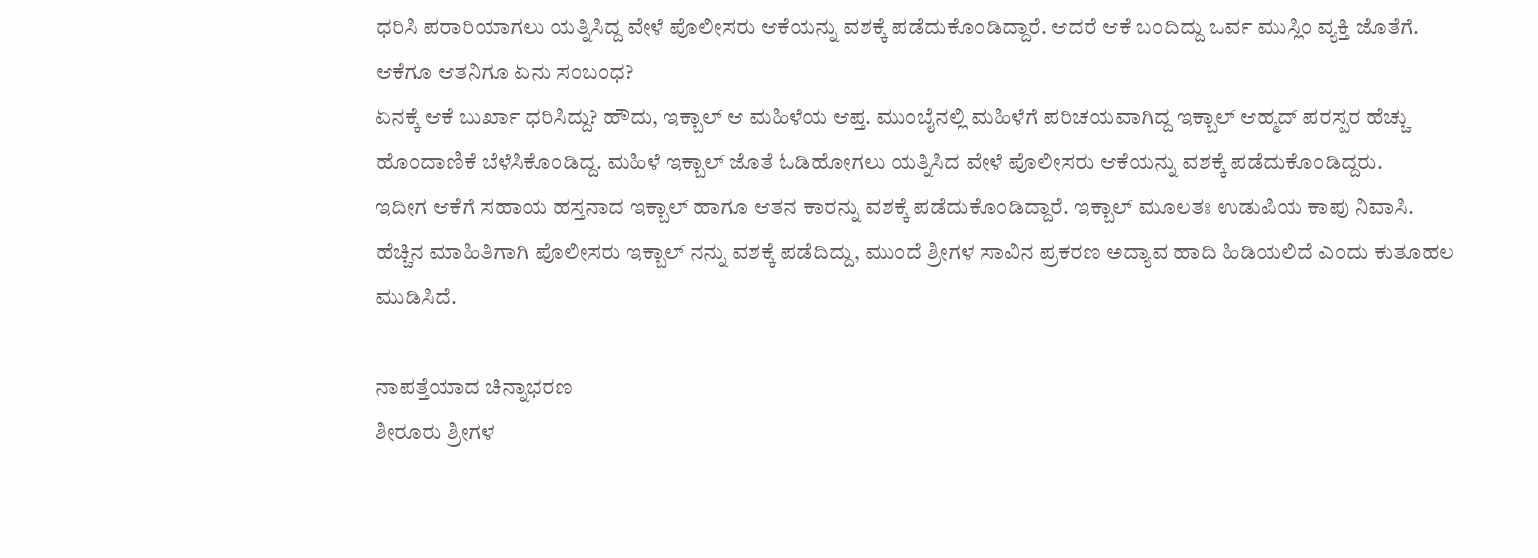ಧರಿಸಿ ಪರಾರಿಯಾಗಲು ಯತ್ನಿಸಿದ್ದ ವೇಳೆ ಪೊಲೀಸರು ಆಕೆಯನ್ನು ವಶಕ್ಕೆ ಪಡೆದುಕೊಂಡಿದ್ದಾರೆ. ಆದರೆ ಆಕೆ ಬಂದಿದ್ದು ಒರ್ವ ಮುಸ್ಲಿಂ ವ್ಯಕ್ತಿ ಜೊತೆಗೆ. ಆಕೆಗೂ ಆತನಿಗೂ ಏನು ಸಂಬಂಧ?
ಏನಕ್ಕೆ ಆಕೆ ಬುರ್ಖಾ ಧರಿಸಿದ್ದು? ಹೌದು, ಇಕ್ಬಾಲ್ ಆ ಮಹಿಳೆಯ ಆಪ್ತ. ಮುಂಬೈನಲ್ಲಿ ಮಹಿಳೆಗೆ ಪರಿಚಯವಾಗಿದ್ದ ಇಕ್ಬಾಲ್ ಆಹ್ಮದ್ ಪರಸ್ಪರ ಹೆಚ್ಚು ಹೊಂದಾಣಿಕೆ ಬೆಳೆಸಿಕೊಂಡಿದ್ದ. ಮಹಿಳೆ ಇಕ್ಬಾಲ್ ಜೊತೆ ಓಡಿಹೋಗಲು ಯತ್ನಿಸಿದ ವೇಳೆ ಪೊಲೀಸರು ಆಕೆಯನ್ನು ವಶಕ್ಕೆ ಪಡೆದುಕೊಂಡಿದ್ದರು.
ಇದೀಗ ಆಕೆಗೆ ಸಹಾಯ ಹಸ್ತನಾದ ಇಕ್ಬಾಲ್ ಹಾಗೂ ಆತನ ಕಾರನ್ನು ವಶಕ್ಕೆ ಪಡೆದುಕೊಂಡಿದ್ದಾರೆ. ಇಕ್ಬಾಲ್ ಮೂಲತಃ ಉಡುಪಿಯ ಕಾಪು ನಿವಾಸಿ. ಹೆಚ್ಚಿನ ಮಾಹಿತಿಗಾಗಿ ಪೊಲೀಸರು ಇಕ್ಬಾಲ್ ನನ್ನು ವಶಕ್ಕೆ ಪಡೆದಿದ್ದು, ಮುಂದೆ ಶ್ರೀಗಳ ಸಾವಿನ ಪ್ರಕರಣ ಅದ್ಯಾವ ಹಾದಿ ಹಿಡಿಯಲಿದೆ ಎಂದು ಕುತೂಹಲ ಮುಡಿಸಿದೆ.

ನಾಪತ್ತೆಯಾದ ಚಿನ್ನಾಭರಣ
ಶೀರೂರು ಶ್ರೀಗಳ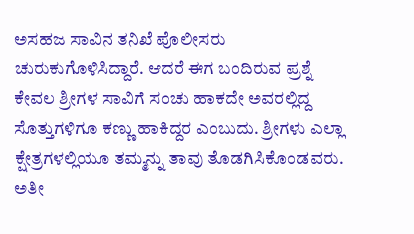ಅಸಹಜ ಸಾವಿನ ತನಿಖೆ ಪೊಲೀಸರು ಚುರುಕುಗೊಳಿಸಿದ್ದಾರೆ. ಆದರೆ ಈಗ ಬಂದಿರುವ ಪ್ರಶ್ನೆ ಕೇವಲ ಶ್ರೀಗಳ ಸಾವಿಗೆ ಸಂಚು ಹಾಕದೇ ಅವರಲ್ಲಿದ್ದ ಸೊತ್ತುಗಳಿಗೂ ಕಣ್ಣು ಹಾಕಿದ್ದರ ಎಂಬುದು. ಶ್ರೀಗಳು ಎಲ್ಲಾ ಕ್ಷೇತ್ರಗಳಲ್ಲಿಯೂ ತಮ್ಮನ್ನು ತಾವು ತೊಡಗಿಸಿಕೊಂಡವರು.
ಅತೀ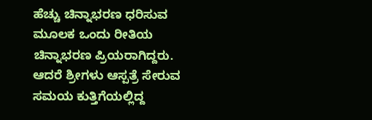ಹೆಚ್ಚು ಚಿನ್ನಾಭರಣ ಧರಿಸುವ ಮೂಲಕ ಒಂದು ರೀತಿಯ ಚಿನ್ನಾಭರಣ ಪ್ರಿಯರಾಗಿದ್ದರು. ಆದರೆ ಶ್ರೀಗಳು ಆಸ್ಪತ್ರೆ ಸೇರುವ ಸಮಯ ಕುತ್ತಿಗೆಯಲ್ಲಿದ್ದ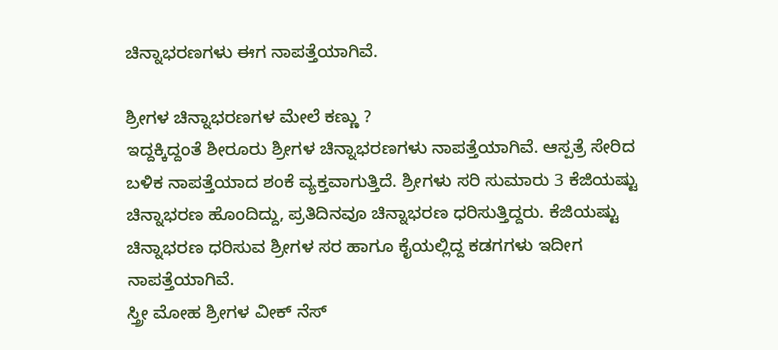ಚಿನ್ನಾಭರಣಗಳು ಈಗ ನಾಪತ್ತೆಯಾಗಿವೆ.

ಶ್ರೀಗಳ ಚಿನ್ನಾಭರಣಗಳ ಮೇಲೆ ಕಣ್ಣು ?
ಇದ್ದಕ್ಕಿದ್ದಂತೆ ಶೀರೂರು ಶ್ರೀಗಳ ಚಿನ್ನಾಭರಣಗಳು ನಾಪತ್ತೆಯಾಗಿವೆ. ಆಸ್ಪತ್ರೆ ಸೇರಿದ ಬಳಿಕ ನಾಪತ್ತೆಯಾದ ಶಂಕೆ ವ್ಯಕ್ತವಾಗುತ್ತಿದೆ. ಶ್ರೀಗಳು ಸರಿ ಸುಮಾರು 3 ಕೆಜಿಯಷ್ಟು ಚಿನ್ನಾಭರಣ ಹೊಂದಿದ್ದು, ಪ್ರತಿದಿನವೂ ಚಿನ್ನಾಭರಣ ಧರಿಸುತ್ತಿದ್ದರು. ಕೆಜಿಯಷ್ಟು ಚಿನ್ನಾಭರಣ ಧರಿಸುವ ಶ್ರೀಗಳ ಸರ ಹಾಗೂ ಕೈಯಲ್ಲಿದ್ದ ಕಡಗಗಳು ಇದೀಗ ನಾಪತ್ತೆಯಾಗಿವೆ.
ಸ್ತ್ರೀ ಮೋಹ ಶ್ರೀಗಳ ವೀಕ್ ನೆಸ್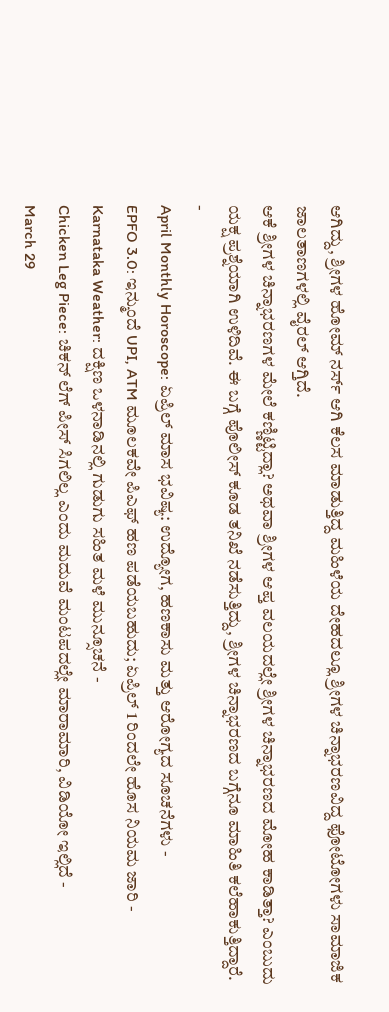ಆಗಿದ್ದು, ಶ್ರೀಗಳ ಹೋಮ್ ನರ್ಸ್ ಆಗಿ ಕೆಲಸ ಮಾಡುತ್ತಿದ್ದ ಮಹಿಳೆಯ ದೇಹದಲ್ಲೂ ಶ್ರೀಗಳ ಚಿನ್ನಾಭರಣವಿದ್ದ ಫೋಟೋಗಳು ಸಾಮಾಜಿಕ ಜಾಲತಾಣಗಳಲ್ಲಿ ವೈರಲ್ ಆಗ್ತಿದೆ.
ಆಕೆ ಶ್ರೀಗಳ ಚಿನ್ನಾಭರಣಗಳ ಮೇಲೆ ಕಣ್ಣಿಟ್ಟಿದ್ಲಾ? ಅಥವಾ ಶ್ರೀಗಳ ಆಪ್ತ ವಲಯದಲ್ಲೇ ಶ್ರೀಗಳ ಚಿನ್ನಾಭರಣದ ಮೋಹ ಕಾಡಿತ್ತಾ? ಎಂಬುದು ಯಕ್ಷ ಪ್ರಶ್ನೆಯಾಗಿ ಉಳಿದಿವೆ. ಈ ಬಗ್ಗೆ ಪೊಲೀಸ್ ಕೂಡ ತನಿಖೆ ನಡೆಸುತ್ತಿದ್ದು, ಶ್ರೀಗಳ ಚಿನ್ನಾಭರಣದ ಬಗ್ಗೆನೂ ಮಾಹಿತಿ ಕಲೆಹಾಕುತ್ತಿದ್ದಾರೆ.
-
April Monthly Horoscope: ಏಪ್ರಿಲ್ ಮಾಸ ಭವಿಷ್ಯ: ಉದ್ಯೋಗ, ಹಣಕಾಸು ಮತ್ತು ಆರೋಗ್ಯದ ಸೂಚನೆಗಳು -
EPFO 3.0: ಇನ್ಮುಂದೆ UPI, ATM ಮೂಲಕವೇ ಪಿಎಫ್ ಹಣ ಪಡೆಯಬಹುದು; ಏಪ್ರಿಲ್ 1 ರಿಂದಲೇ ಹೊಸ ನಿಯಮ ಜಾರಿ -
Karnataka Weather: ದಕ್ಷಿಣ ಒಳನಾಡಿನಲ್ಲಿ ಗುಡುಗು ಸಹಿತ ಮಳೆ ಮುನ್ಸೂಚನೆ -
Chicken Leg Piece: ಚಿಕನ್ ಲೆಗ್ ಪೀಸ್ ಸಿಗಲಿಲ್ಲ ಎಂದು ಮದುವೆ ಮಂಟಪದಲ್ಲೇ ಮಾರಾಮಾರಿ, ವಿಡಿಯೋ ಇಲ್ಲಿದೆ -
March 29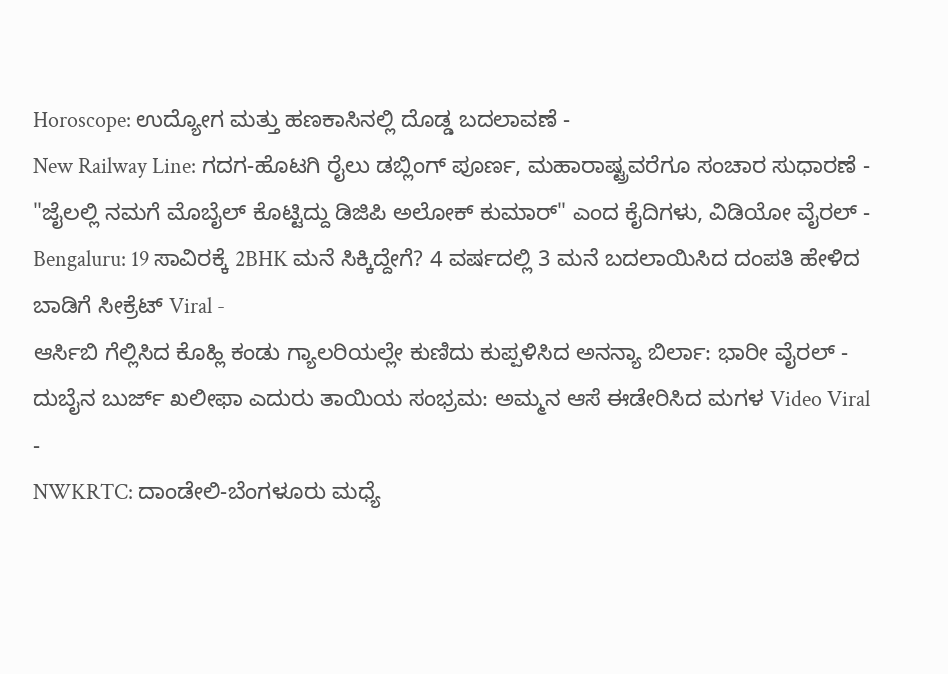Horoscope: ಉದ್ಯೋಗ ಮತ್ತು ಹಣಕಾಸಿನಲ್ಲಿ ದೊಡ್ಡ ಬದಲಾವಣೆ -
New Railway Line: ಗದಗ-ಹೊಟಗಿ ರೈಲು ಡಬ್ಲಿಂಗ್ ಪೂರ್ಣ, ಮಹಾರಾಷ್ಟ್ರವರೆಗೂ ಸಂಚಾರ ಸುಧಾರಣೆ -
"ಜೈಲಲ್ಲಿ ನಮಗೆ ಮೊಬೈಲ್ ಕೊಟ್ಟಿದ್ದು ಡಿಜಿಪಿ ಅಲೋಕ್ ಕುಮಾರ್" ಎಂದ ಕೈದಿಗಳು, ವಿಡಿಯೋ ವೈರಲ್ -
Bengaluru: 19 ಸಾವಿರಕ್ಕೆ 2BHK ಮನೆ ಸಿಕ್ಕಿದ್ದೇಗೆ? 4 ವರ್ಷದಲ್ಲಿ 3 ಮನೆ ಬದಲಾಯಿಸಿದ ದಂಪತಿ ಹೇಳಿದ ಬಾಡಿಗೆ ಸೀಕ್ರೆಟ್ Viral -
ಆರ್ಸಿಬಿ ಗೆಲ್ಲಿಸಿದ ಕೊಹ್ಲಿ ಕಂಡು ಗ್ಯಾಲರಿಯಲ್ಲೇ ಕುಣಿದು ಕುಪ್ಪಳಿಸಿದ ಅನನ್ಯಾ ಬಿರ್ಲಾ: ಭಾರೀ ವೈರಲ್ -
ದುಬೈನ ಬುರ್ಜ್ ಖಲೀಫಾ ಎದುರು ತಾಯಿಯ ಸಂಭ್ರಮ: ಅಮ್ಮನ ಆಸೆ ಈಡೇರಿಸಿದ ಮಗಳ Video Viral -
NWKRTC: ದಾಂಡೇಲಿ-ಬೆಂಗಳೂರು ಮಧ್ಯೆ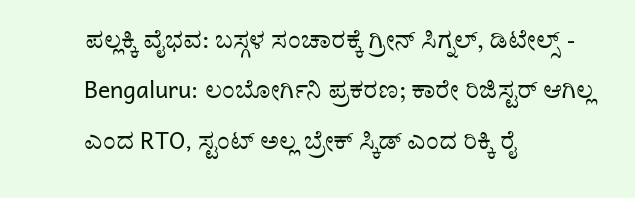ಪಲ್ಲಕ್ಕಿ ವೈಭವ: ಬಸ್ಗಳ ಸಂಚಾರಕ್ಕೆ ಗ್ರೀನ್ ಸಿಗ್ನಲ್, ಡಿಟೇಲ್ಸ್ -
Bengaluru: ಲಂಬೋರ್ಗಿನಿ ಪ್ರಕರಣ; ಕಾರೇ ರಿಜಿಸ್ಟರ್ ಆಗಿಲ್ಲ ಎಂದ RTO, ಸ್ಟಂಟ್ ಅಲ್ಲ ಬ್ರೇಕ್ ಸ್ಕಿಡ್ ಎಂದ ರಿಕ್ಕಿ ರೈ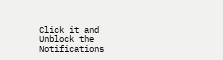Click it and Unblock the Notifications